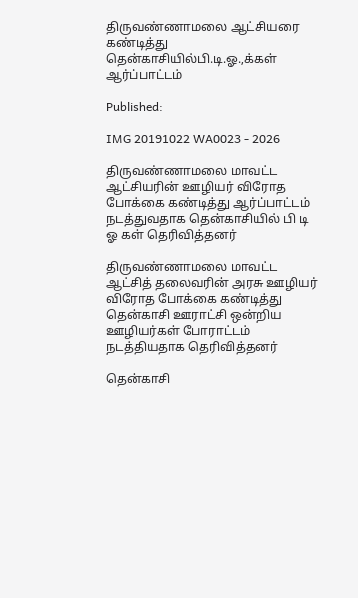திருவண்ணாமலை ஆட்சியரை கண்டித்து தென்காசியில்பி.டி.ஓ.,க்கள் ஆர்ப்பாட்டம்

Published:

IMG 20191022 WA0023 - 2026

திருவண்ணாமலை மாவட்ட ஆட்சியரின் ஊழியர் விரோத போக்கை கண்டித்து ஆர்ப்பாட்டம் நடத்துவதாக தென்காசியில் பி டி ஓ கள் தெரிவித்தனர்

திருவண்ணாமலை மாவட்ட ஆட்சித் தலைவரின் அரசு ஊழியர் விரோத போக்கை கண்டித்து தென்காசி ஊராட்சி ஒன்றிய ஊழியர்கள் போராட்டம் நடத்தியதாக தெரிவித்தனர்

தென்காசி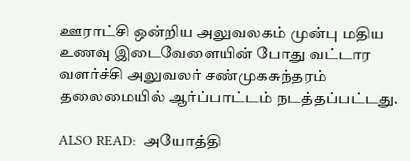ஊராட்சி ஒன்றிய அலுவலகம் முன்பு மதிய உணவு இடைவேளையின் போது வட்டார வளர்ச்சி அலுவலர் சண்முகசுந்தரம் தலைமையில் ஆர்ப்பாட்டம் நடத்தப்பட்டது.

ALSO READ:  அயோத்தி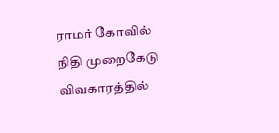ராமர் கோவில் நிதி முறைகேடு விவகாரத்தில்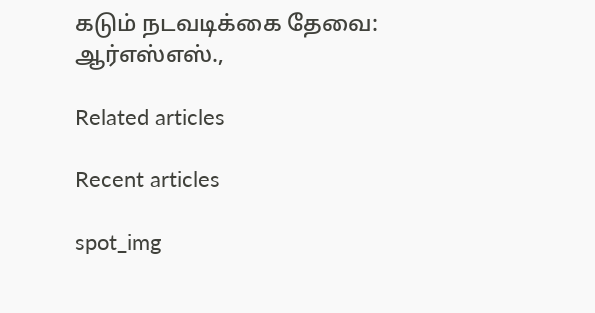கடும் நடவடிக்கை தேவை: ஆர்எஸ்எஸ்.,

Related articles

Recent articles

spot_img